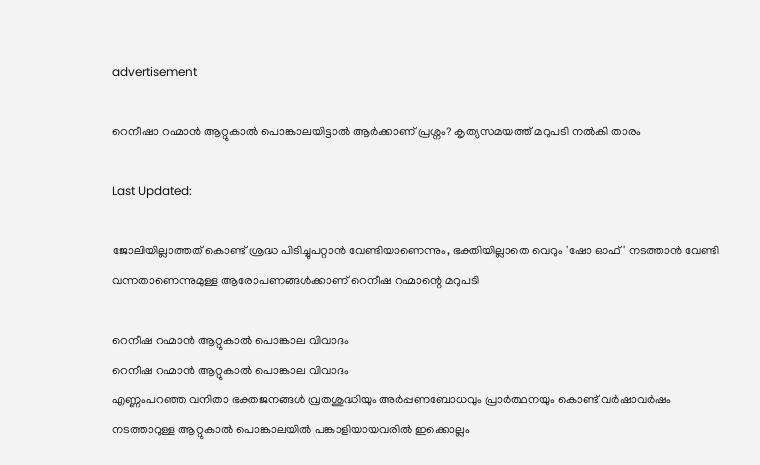advertisement

റെനീഷാ റഹ്മാൻ ആറ്റുകാൽ പൊങ്കാലയിട്ടാൽ ആർക്കാണ് പ്രശ്നം? കൃത്യസമയത്ത് മറുപടി നൽകി താരം

Last Updated:

ജോലിയില്ലാത്തത് കൊണ്ട് ശ്രദ്ധ പിടിച്ചുപറ്റാൻ വേണ്ടിയാണെന്നും, ഭക്തിയില്ലാതെ വെറും 'ഷോ ഓഫ്' നടത്താൻ വേണ്ടി വന്നതാണെന്നുമുള്ള ആരോപണങ്ങൾക്കാണ് റെനീഷ റഹ്മാന്റെ മറുപടി

റെനീഷ റഹ്മാൻ ആറ്റുകാൽ പൊങ്കാല വിവാദം
റെനീഷ റഹ്മാൻ ആറ്റുകാൽ പൊങ്കാല വിവാദം
എണ്ണംപറഞ്ഞ വനിതാ ഭക്തജനങ്ങൾ വ്രതശുദ്ധിയും അർപ്പണബോധവും പ്രാർത്ഥനയും കൊണ്ട് വർഷാവർഷം നടത്താറുള്ള ആറ്റുകാൽ പൊങ്കാലയിൽ പങ്കാളിയായവരിൽ ഇക്കൊല്ലം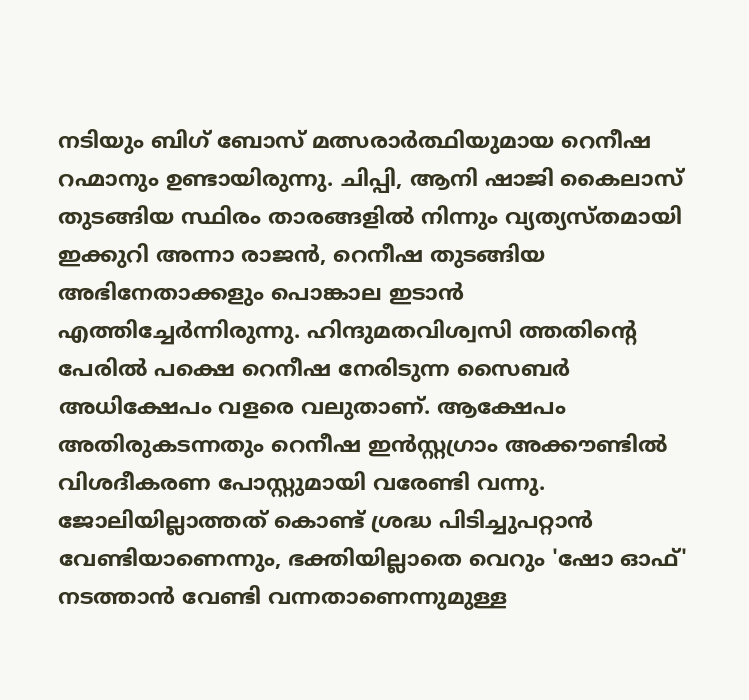നടിയും ബിഗ് ബോസ് മത്സരാർത്ഥിയുമായ റെനീഷ റഹ്മാനും ഉണ്ടായിരുന്നു. ചിപ്പി, ആനി ഷാജി കൈലാസ് തുടങ്ങിയ സ്ഥിരം താരങ്ങളിൽ നിന്നും വ്യത്യസ്തമായി ഇക്കുറി അന്നാ രാജൻ, റെനീഷ തുടങ്ങിയ അഭിനേതാക്കളും പൊങ്കാല ഇടാൻ എത്തിച്ചേർന്നിരുന്നു. ഹിന്ദുമതവിശ്വസി ത്തതിന്റെ പേരിൽ പക്ഷെ റെനീഷ നേരിടുന്ന സൈബർ അധിക്ഷേപം വളരെ വലുതാണ്. ആക്ഷേപം അതിരുകടന്നതും റെനീഷ ഇൻസ്റ്റഗ്രാം അക്കൗണ്ടിൽ വിശദീകരണ പോസ്റ്റുമായി വരേണ്ടി വന്നു.
ജോലിയില്ലാത്തത് കൊണ്ട് ശ്രദ്ധ പിടിച്ചുപറ്റാൻ വേണ്ടിയാണെന്നും, ഭക്തിയില്ലാതെ വെറും 'ഷോ ഓഫ്' നടത്താൻ വേണ്ടി വന്നതാണെന്നുമുള്ള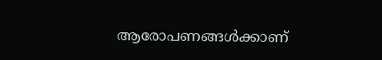ആരോപണങ്ങൾക്കാണ്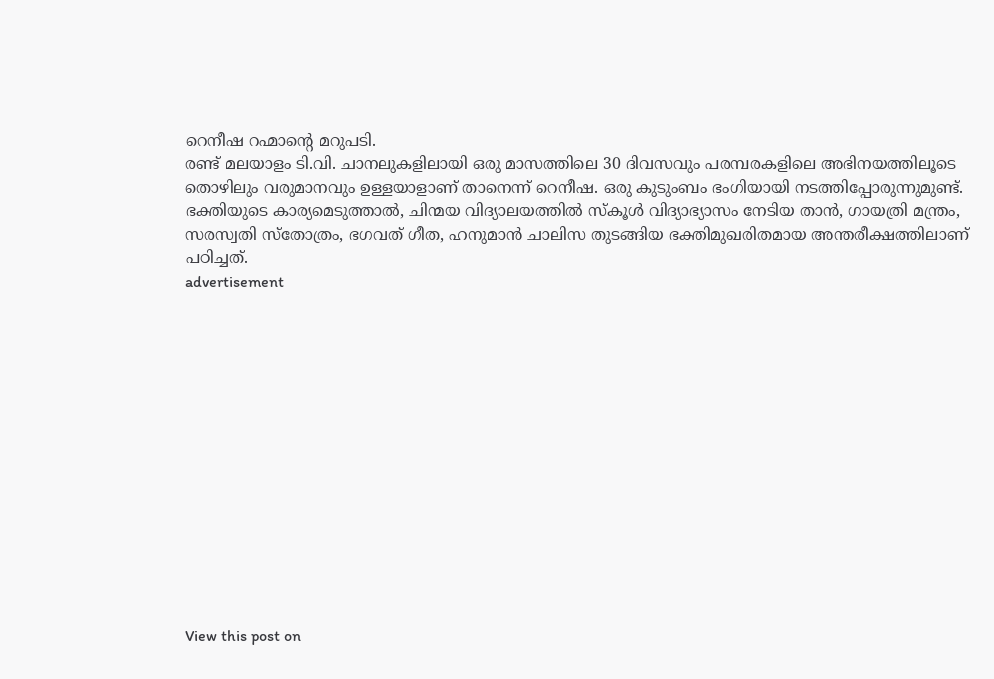റെനീഷ റഹ്മാന്റെ മറുപടി.
രണ്ട് മലയാളം ടി.വി. ചാനലുകളിലായി ഒരു മാസത്തിലെ 30 ദിവസവും പരമ്പരകളിലെ അഭിനയത്തിലൂടെ തൊഴിലും വരുമാനവും ഉള്ളയാളാണ് താനെന്ന് റെനീഷ. ഒരു കുടുംബം ഭംഗിയായി നടത്തിപ്പോരുന്നുമുണ്ട്. ഭക്തിയുടെ കാര്യമെടുത്താൽ, ചിന്മയ വിദ്യാലയത്തിൽ സ്കൂൾ വിദ്യാഭ്യാസം നേടിയ താൻ, ഗായത്രി മന്ത്രം, സരസ്വതി സ്തോത്രം, ഭഗവത് ഗീത, ഹനുമാൻ ചാലിസ തുടങ്ങിയ ഭക്തിമുഖരിതമായ അന്തരീക്ഷത്തിലാണ് പഠിച്ചത്.
advertisement














View this post on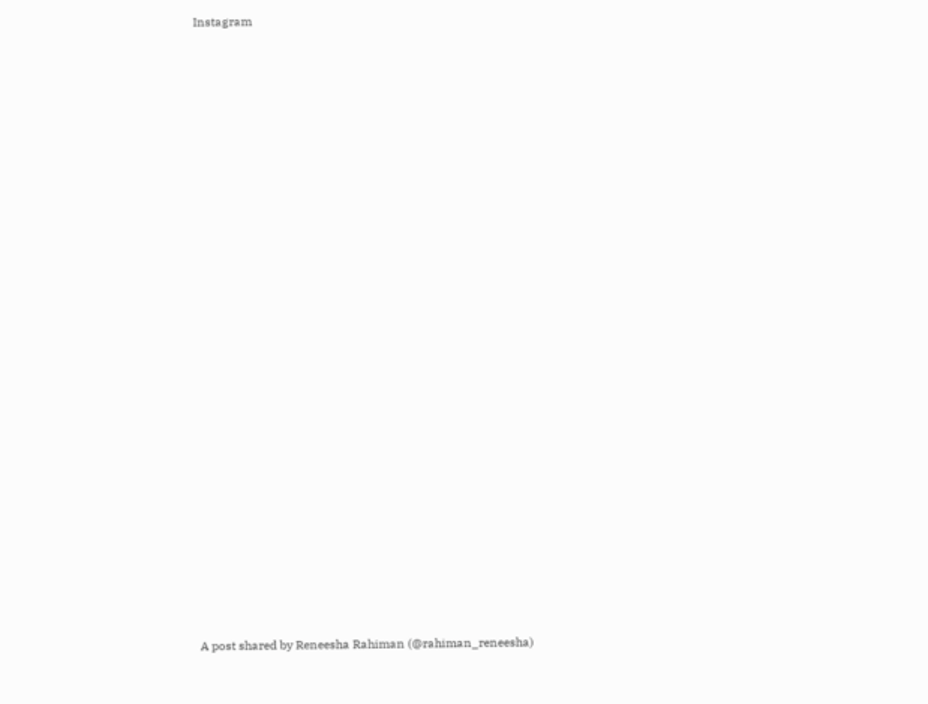Instagram

























A post shared by Reneesha Rahiman (@rahiman_reneesha)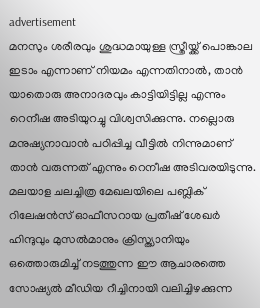advertisement
മനസും ശരീരവും ശുദ്ധമായുള്ള സ്ത്രീയ്ക്ക് പൊങ്കാല ഇടാം എന്നാണ് നിയമം എന്നതിനാൽ, താൻ യാതൊരു അനാദരവും കാട്ടിയിട്ടില്ല എന്നും റെനീഷ അടിയുറച്ചു വിശ്വസിക്കുന്നു. നല്ലൊരു മനുഷ്യനാവാൻ പഠിപ്പിച്ച വീട്ടിൽ നിന്നുമാണ് താൻ വരുന്നത് എന്നും റെനീഷ അടിവരയിടുന്നു.
മലയാള ചലച്ചിത്ര മേഖലയിലെ പബ്ലിക് റിലേഷൻസ് ഓഫീസറായ പ്രതീഷ് ശേഖർ ഹിന്ദുവും മുസൽമാനും ക്രിസ്ത്യാനിയും ഒത്തൊരുമിച്ച് നടത്തുന്ന ഈ ആചാരത്തെ സോഷ്യൽ മീഡിയ റീച്ചിനായി വലിച്ചിഴക്കുന്ന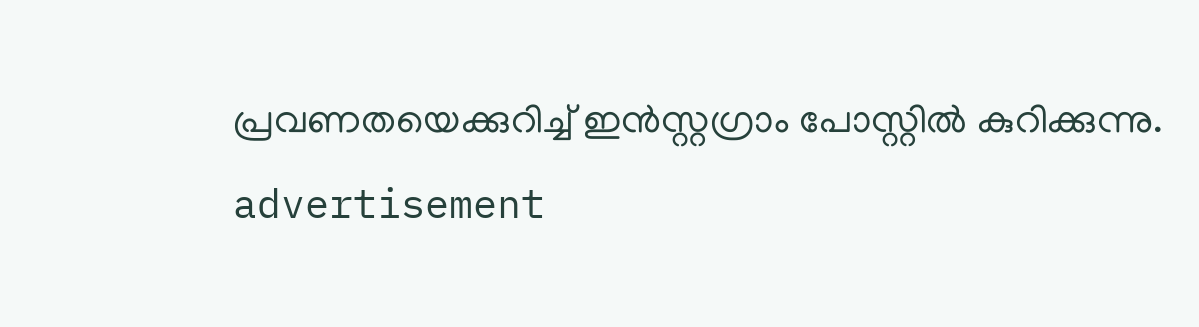പ്രവണതയെക്കുറിച്ച് ഇൻസ്റ്റഗ്രാം പോസ്റ്റിൽ കുറിക്കുന്നു.
advertisement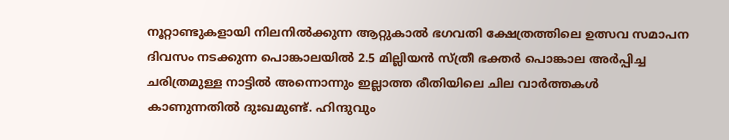നൂറ്റാണ്ടുകളായി നിലനിൽക്കുന്ന ആറ്റുകാൽ ഭഗവതി ക്ഷേത്രത്തിലെ ഉത്സവ സമാപന ദിവസം നടക്കുന്ന പൊങ്കാലയിൽ 2.5 മില്ലിയൻ സ്ത്രീ ഭക്തർ പൊങ്കാല അർപ്പിച്ച ചരിത്രമുള്ള നാട്ടിൽ അന്നൊന്നും ഇല്ലാത്ത രീതിയിലെ ചില വാർത്തകൾ കാണുന്നതിൽ ദുഃഖമുണ്ട്. ഹിന്ദുവും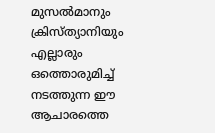മുസൽമാനും ക്രിസ്ത്യാനിയും എല്ലാരും ഒത്തൊരുമിച്ച് നടത്തുന്ന ഈ ആചാരത്തെ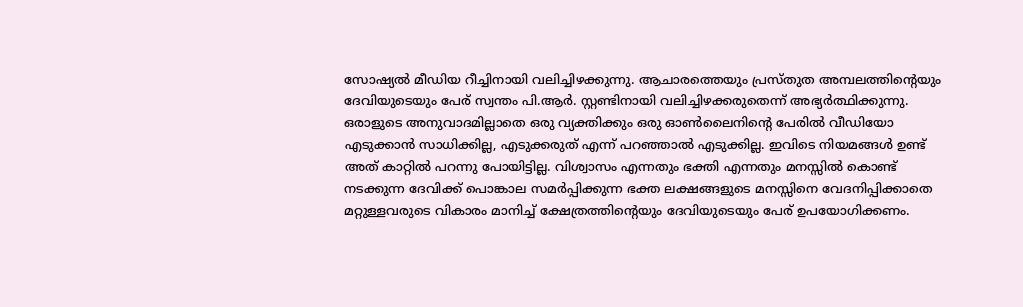സോഷ്യൽ മീഡിയ റീച്ചിനായി വലിച്ചിഴക്കുന്നു. ആചാരത്തെയും പ്രസ്തുത അമ്പലത്തിന്റെയും ദേവിയുടെയും പേര് സ്വന്തം പി.ആർ. സ്റ്റണ്ടിനായി വലിച്ചിഴക്കരുതെന്ന് അഭ്യർത്ഥിക്കുന്നു. ഒരാളുടെ അനുവാദമില്ലാതെ ഒരു വ്യക്തിക്കും ഒരു ഓൺലൈനിന്റെ പേരിൽ വീഡിയോ എടുക്കാൻ സാധിക്കില്ല, എടുക്കരുത് എന്ന് പറഞ്ഞാൽ എടുക്കില്ല. ഇവിടെ നിയമങ്ങൾ ഉണ്ട് അത് കാറ്റിൽ പറന്നു പോയിട്ടില്ല. വിശ്വാസം എന്നതും ഭക്തി എന്നതും മനസ്സിൽ കൊണ്ട് നടക്കുന്ന ദേവിക്ക് പൊങ്കാല സമർപ്പിക്കുന്ന ഭക്ത ലക്ഷങ്ങളുടെ മനസ്സിനെ വേദനിപ്പിക്കാതെ മറ്റുള്ളവരുടെ വികാരം മാനിച്ച് ക്ഷേത്രത്തിന്റെയും ദേവിയുടെയും പേര് ഉപയോഗിക്കണം.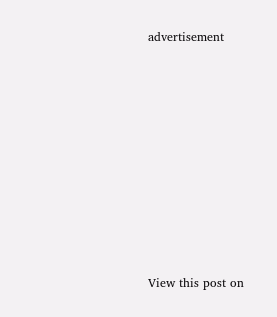advertisement














View this post on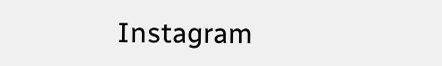Instagram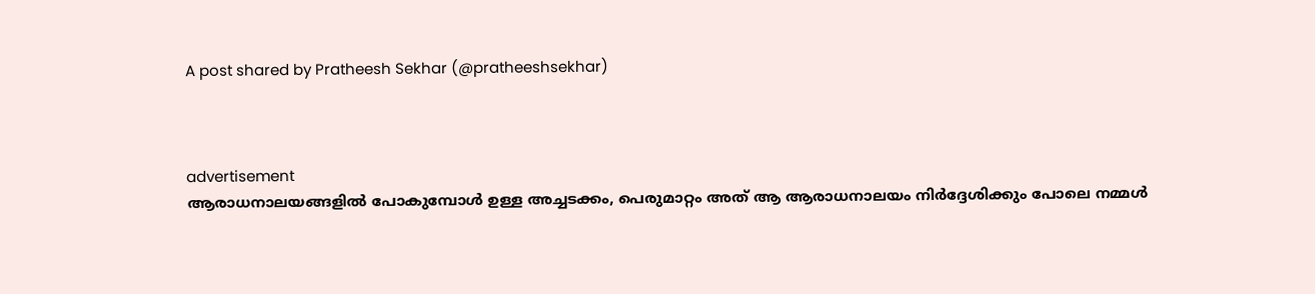A post shared by Pratheesh Sekhar (@pratheeshsekhar)



advertisement
ആരാധനാലയങ്ങളിൽ പോകുമ്പോൾ ഉള്ള അച്ചടക്കം, പെരുമാറ്റം അത് ആ ആരാധനാലയം നിർദ്ദേശിക്കും പോലെ നമ്മൾ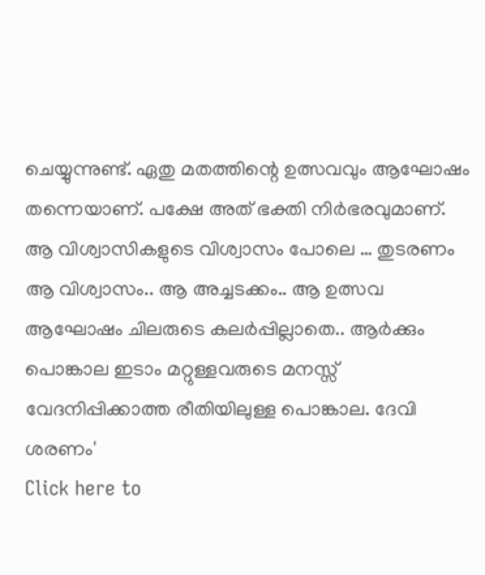ചെയ്യുന്നുണ്ട്. ഏതു മതത്തിന്റെ ഉത്സവവും ആഘോഷം തന്നെയാണ്. പക്ഷേ അത് ഭക്തി നിർഭരവുമാണ്. ആ വിശ്വാസികളുടെ വിശ്വാസം പോലെ … തുടരണം ആ വിശ്വാസം.. ആ അച്ചടക്കം.. ആ ഉത്സവ ആഘോഷം ചിലരുടെ കലർപ്പില്ലാതെ.. ആർക്കും പൊങ്കാല ഇടാം മറ്റുള്ളവരുടെ മനസ്സ് വേദനിപ്പിക്കാത്ത രീതിയിലുള്ള പൊങ്കാല. ദേവി ശരണം'
Click here to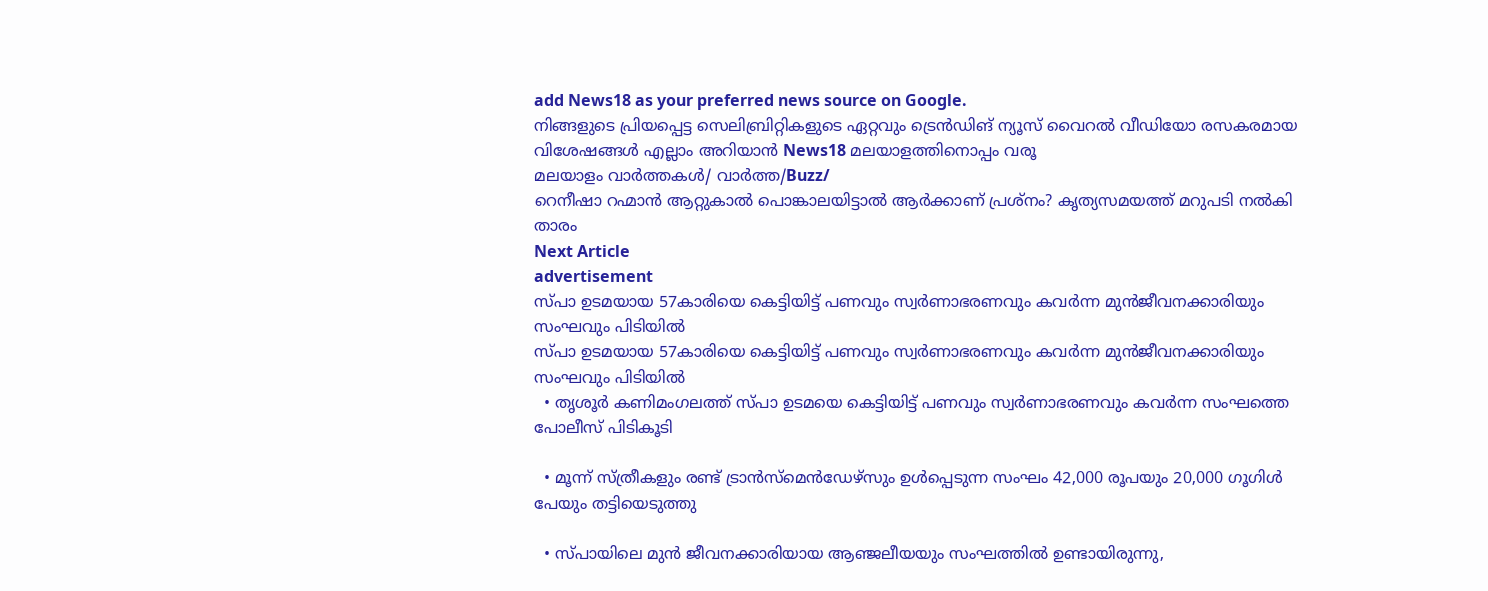add News18 as your preferred news source on Google.
നിങ്ങളുടെ പ്രിയപ്പെട്ട സെലിബ്രിറ്റികളുടെ ഏറ്റവും ട്രെൻഡിങ് ന്യൂസ് വൈറൽ വീഡിയോ രസകരമായ വിശേഷങ്ങൾ എല്ലാം അറിയാൻ News18 മലയാളത്തിനൊപ്പം വരൂ
മലയാളം വാർത്തകൾ/ വാർത്ത/Buzz/
റെനീഷാ റഹ്മാൻ ആറ്റുകാൽ പൊങ്കാലയിട്ടാൽ ആർക്കാണ് പ്രശ്നം? കൃത്യസമയത്ത് മറുപടി നൽകി താരം
Next Article
advertisement
സ്പാ ഉടമയായ 57കാരിയെ കെട്ടിയിട്ട് പണവും സ്വർണാഭരണവും കവർന്ന മുൻജീവനക്കാരിയും സംഘവും പിടിയിൽ
സ്പാ ഉടമയായ 57കാരിയെ കെട്ടിയിട്ട് പണവും സ്വർണാഭരണവും കവർന്ന മുൻജീവനക്കാരിയും സംഘവും പിടിയിൽ
  • തൃശൂർ കണിമംഗലത്ത് സ്പാ ഉടമയെ കെട്ടിയിട്ട് പണവും സ്വർണാഭരണവും കവർന്ന സംഘത്തെ പോലീസ് പിടികൂടി

  • മൂന്ന് സ്ത്രീകളും രണ്ട് ട്രാൻസ്മെൻഡേഴ്സും ഉൾപ്പെടുന്ന സംഘം 42,000 രൂപയും 20,000 ഗൂഗിൾ പേയും തട്ടിയെടുത്തു

  • സ്പായിലെ മുൻ ജീവനക്കാരിയായ ആഞ്ജലീയയും സംഘത്തിൽ ഉണ്ടായിരുന്നു,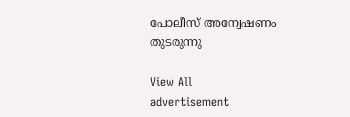പോലീസ് അന്വേഷണം തുടരുന്നു

View All
advertisement